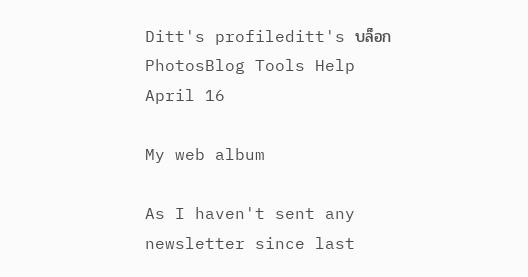Ditt's profileditt's บล็อกPhotosBlog Tools Help
April 16

My web album

As I haven't sent any newsletter since last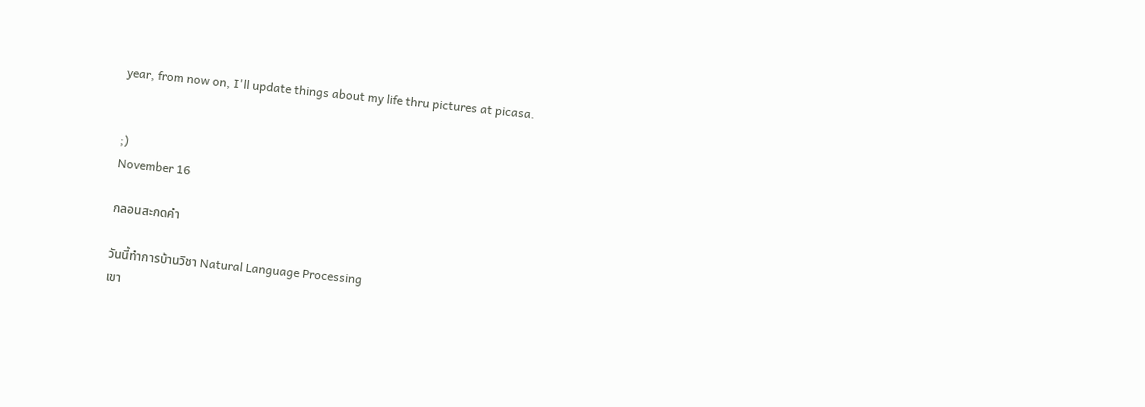year, from now on, I'll update things about my life thru pictures at picasa.


;)
November 16

กลอนสะกดคำ

วันนี้ทำการบ้านวิชา Natural Language Processing
เขา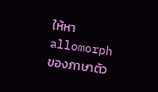ให้หา allomorph ของภาษาตัว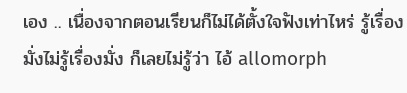เอง .. เนื่องจากตอนเรียนก็ไม่ได้ตั้งใจฟังเท่าไหร่ รู้เรื่องมั่งไม่รู้เรื่องมั่ง ก็เลยไม่รู้ว่า ไอ้ allomorph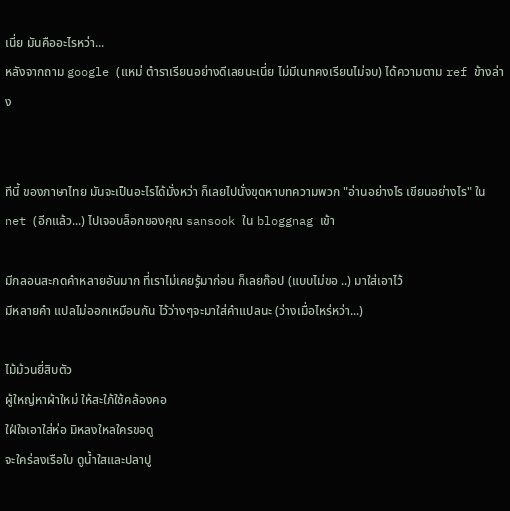เนี่ย มันคืออะไรหว่า...
หลังจากถาม google (แหม่ ตำราเรียนอย่างดีเลยนะเนี่ย ไม่มีเนทคงเรียนไม่จบ) ได้ความตาม ref ข้างล่าง


ทีนี้ ของภาษาไทย มันจะเป็นอะไรได้มั่งหว่า ก็เลยไปนั่งขุดหาบทความพวก "อ่านอย่างไร เขียนอย่างไร" ใน net (อีกแล้ว...) ไปเจอบล็อกของคุณ sansook ใน bloggnag เข้า

มีกลอนสะกดคำหลายอันมาก ที่เราไม่เคยรู้มาก่อน ก็เลยก๊อป (แบบไม่ขอ ..) มาใส่เอาไว้
มีหลายคำ แปลไม่ออกเหมือนกัน ไว้ว่างๆจะมาใส่คำแปลนะ (ว่างเมื่อไหร่หว่า...)

ไม้ม้วนยี่สิบตัว
ผู้ใหญ่หาผ้าใหม่ ให้สะใภ้ใช้คล้องคอ
ใฝ่ใจเอาใส่ห่อ มิหลงใหลใครขอดู
จะใคร่ลงเรือใบ ดูน้ำใสและปลาปู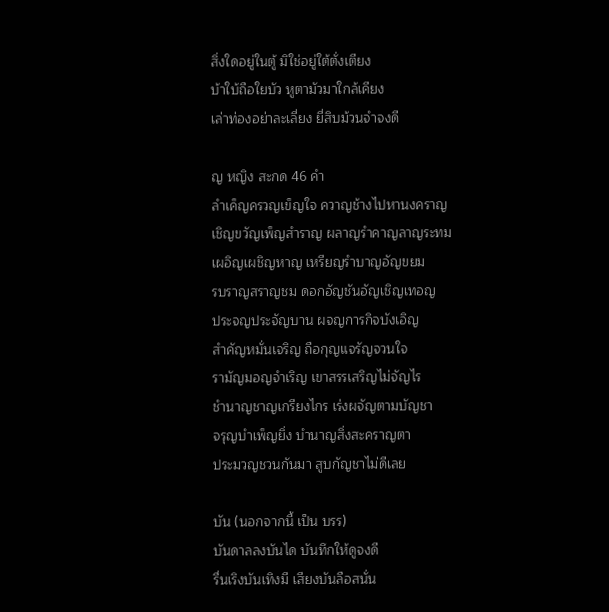สิ่งใดอยู่ในตู้ มิใช่อยู่ใต้ตั่งเตียง
บ้าใบ้ถือใยบัว หูตามัวมาใกล้เคียง
เล่าท่องอย่าละเลี่ยง ยี่สิบม้วนจำจงดี

ญ หญิง สะกด 46 คำ
ลำเค็ญครวญเข็ญใจ ควาญช้างไปหานงคราญ
เชิญขวัญเพ็ญสำราญ ผลาญรำคาญลาญระทม
เผอิญเผชิญหาญ เหรียญรำบาญอัญขยม
รบราญสราญชม ดอกอัญชันอัญเชิญเทอญ
ประจญประจัญบาน ผจญการกิจบังเอิญ
สำคัญหมั่นเจริญ ถือกุญแจรัญจวนใจ
รามัญมอญจำเริญ เขาสรรเสริญไม่จัญไร
ชำนาญชาญเกรียงไกร เร่งผจัญตามบัญชา
จรุญบำเพ็ญยิ่ง บำนาญสิ่งสะคราญตา
ประมวญชวนกันมา สูบกัญชาไม่ดีเลย

บัน (นอกจากนี้ เป็น บรร)
บันดาลลงบันได บันทึกให้ดูจงดี
รื่นเริงบันเทิงมี เสียงบันลือสนั่น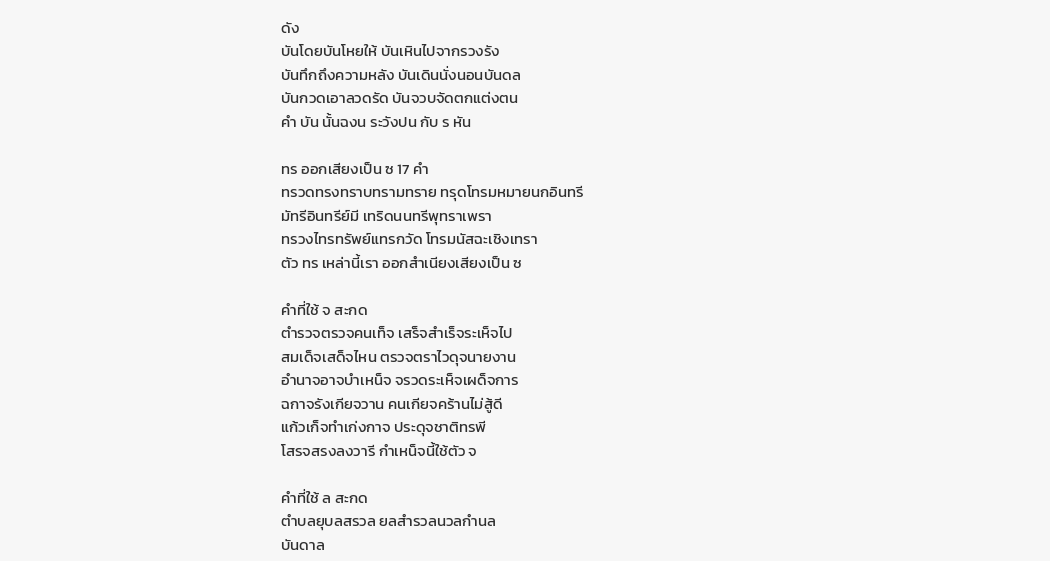ดัง
บันโดยบันโหยให้ บันเหินไปจากรวงรัง
บันทึกถึงความหลัง บันเดินนั่งนอนบันดล
บันกวดเอาลวดรัด บันจวบจัดตกแต่งตน
คำ บัน นั้นฉงน ระวังปน กับ ร หัน

ทร ออกเสียงเป็น ซ 17 คำ
ทรวดทรงทราบทรามทราย ทรุดโทรมหมายนกอินทรี
มัทรีอินทรีย์มี เทริดนนทรีพุทราเพรา
ทรวงไทรทรัพย์แทรกวัด โทรมนัสฉะเชิงเทรา
ตัว ทร เหล่านี้เรา ออกสำเนียงเสียงเป็น ซ

คำที่ใช้ จ สะกด
ตำรวจตรวจคนเท็จ เสร็จสำเร็จระเห็จไป
สมเด็จเสด็จไหน ตรวจตราไวดุจนายงาน
อำนาจอาจบำเหน็จ จรวดระเห็จเผด็จการ
ฉกาจรังเกียจวาน คนเกียจคร้านไม่สู้ดี
แก้วเก็จทำเก่งกาจ ประดุจชาติทรพี
โสรจสรงลงวารี กำเหน็จนี้ใช้ตัว จ

คำที่ใช้ ล สะกด
ตำบลยุบลสรวล ยลสำรวลนวลกำนล
บันดาล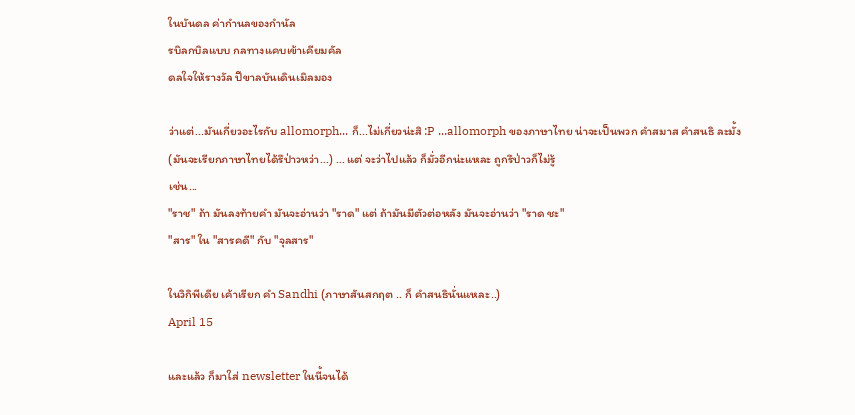ในบันดล ค่ากำนลของกำนัล
รบิลกบิลแบบ กลทางแคบเข้าเคียมคัล
ดลใจให้รางวัล ปีขาลบันเดินเมิลมอง

ว่าแต่...มันเกี่ยวอะไรกับ allomorph... ก็...ไม่เกี่ยวน่ะสิ :P ...allomorph ของภาษาไทย น่าจะเป็นพวก คำสมาส คำสนธิ ละมั้ง (มันจะเรียกภาษาไทยได้รึป่าวหว่า...) ... แต่ จะว่าไปแล้ว ก็มั่วอีกน่ะแหละ ถูกรึป่าวก็ไม่รู้
เช่น...
"ราช" ถ้า มันลงท้ายคำ มันจะอ่านว่า "ราด" แต่ ถ้ามันมีตัวต่อหลัง มันจะอ่านว่า "ราด ชะ"
"สาร" ใน "สารคดี" กับ "จุลสาร"

ในวิกิพีเดีย เค้าเรียก คำ Sandhi (ภาษาสันสกฤต .. ก็ คำสนธินั่นแหละ..)
April 15

และแล้ว ก็มาใส่ newsletter ในนี้จนได้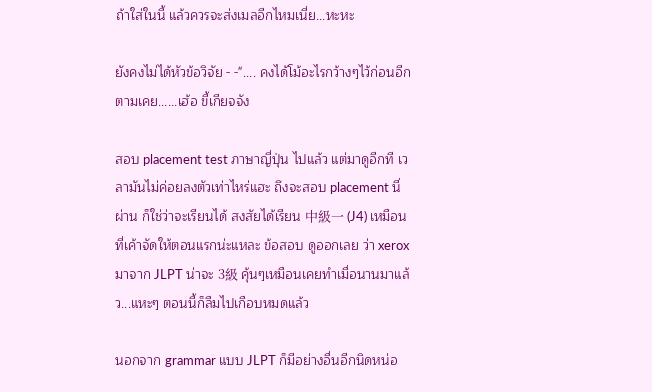ถ้าใส่ในนี้ แล้วควรจะส่งเมลอีกไหมเนี่ย...หะหะ

ยังคงไม่ได้หัวข้อวิจัย - -".... คงได้โม้อะไรกว้างๆไว้ก่อนอีกตามเคย......เฮ้อ ขี้เกียจจัง

สอบ placement test ภาษาญี่ปุ่น ไปแล้ว แต่มาดูอีกที เวลามันไม่ค่อยลงตัวเท่าไหร่แฮะ ถึงจะสอบ placement นี่ผ่าน ก็ใช่ว่าจะเรียนได้ สงสัยได้เรียน 中級一 (J4) เหมือนที่เค้าจัดให้ตอนแรกน่ะแหละ ข้อสอบ ดูออกเลย ว่า xerox มาจาก JLPT น่าจะ 3級 คุ้นๆเหมือนเคยทำเมื่อนานมาแล้ว...แหะๆ ตอนนี้ก็ลืมไปเกือบหมดแล้ว

นอกจาก grammar แบบ JLPT ก็มีอย่างอื่นอีกนิดหน่อ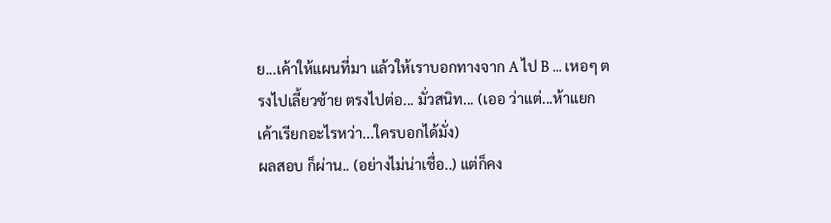ย...เค้าให้แผนที่มา แล้วให้เราบอกทางจาก A ไป B ... เหอๆ ตรงไปเลี้ยวซ้าย ตรงไปต่อ... มั่วสนิท... (เออ ว่าแต่...ห้าแยก เค้าเรียกอะไรหว่า...ใครบอกได้มั่ง)
ผลสอบ ก็ผ่าน.. (อย่างไม่น่าเชื่อ..) แต่ก็คง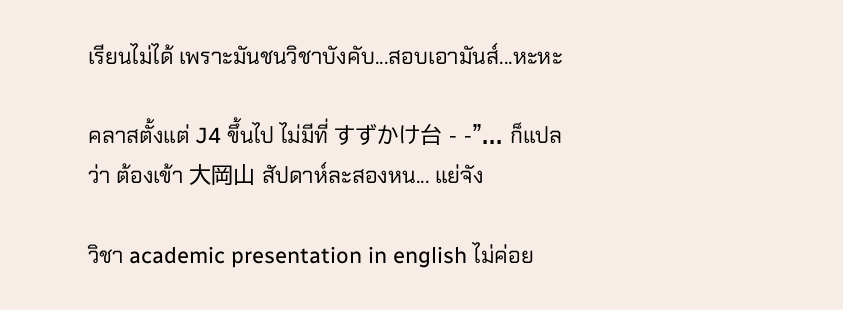เรียนไม่ได้ เพราะมันชนวิชาบังคับ...สอบเอามันส์...หะหะ

คลาสตั้งแต่ J4 ขึ้นไป ไม่มีที่ すずかけ台 - -"... ก็แปลว่า ต้องเข้า 大岡山 สัปดาห์ละสองหน... แย่จัง

วิชา academic presentation in english ไม่ค่อย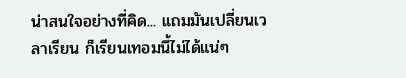น่าสนใจอย่างที่คิด... แถมมันเปลี่ยนเวลาเรียน ก็เรียนเทอมนี้ไม่ได้แน่ๆ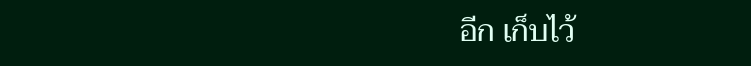อีก เก็บไว้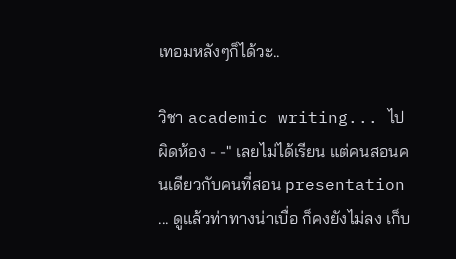เทอมหลังๆก็ได้วะ..

วิชา academic writing... ไปผิดห้อง - -" เลยไม่ได้เรียน แต่คนสอนคนเดียวกับคนที่สอน presentation ... ดูแล้วท่าทางน่าเบื่อ ก็คงยังไม่ลง เก็บ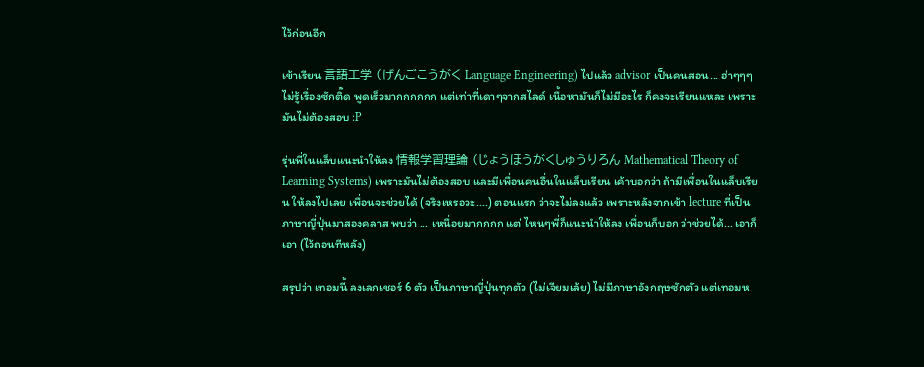ไว้ก่อนอีก

เข้าเรียน 言語工学 (げんごこうがく Language Engineering) ไปแล้ว advisor เป็นคนสอน... ฮ่าๆๆๆ ไม่รู้เรื่องซักติ๊ด พูดเร็วมากกกกกก แต่เท่าที่เดาๆจากสไลด์ เนื้อหามันก็ไม่มีอะไร ก็คงจะเรียนแหละ เพราะมันไม่ต้องสอบ :P

รุ่นพี่ในแล็บแนะนำให้ลง 情報学習理論 (じょうほうがくしゅうりろん Mathematical Theory of Learning Systems) เพราะมันไม่ต้องสอบ และมีเพื่อนคนอื่นในแล็บเรียน เค้าบอกว่า ถ้ามีเพื่อนในแล็บเรียน ให้ลงไปเลย เพื่อนจะช่วยได้ (จริงเหรอวะ....) ตอนแรก ว่าจะไม่ลงแล้ว เพราะหลังจากเข้า lecture ที่เป็นภาษาญี่ปุ่นมาสองคลาส พบว่า ... เหนื่อยมากกกก แต่ ไหนๆพี่ก็แนะนำให้ลง เพื่อนก็บอก ว่าช่วยได้... เอาก็เอา (ไว้ถอนทีหลัง)

สรุปว่า เทอมนี้ ลงเลกเชอร์ 6 ตัว เป็นภาษาญี่ปุ่นทุกตัว (ไม่เจียมเล้ย) ไม่มีภาษาอังกฤษซักตัว แต่เทอมห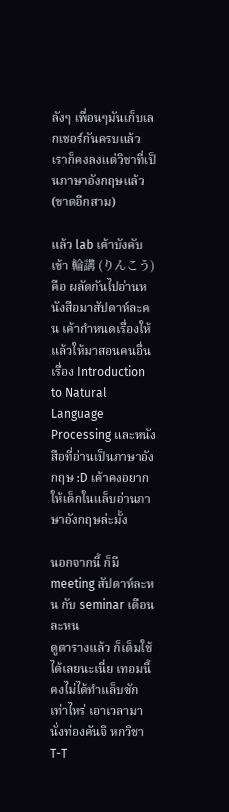ลังๆ เพื่อนๆมันเก็บเลกเชอร์กันครบแล้ว เราก็คงลงแต่วิชาที่เป็นภาษาอังกฤษแล้ว (ขาดอีกสาม)

แล้ว lab เค้าบังคับเข้า 輪講 (りんこう) คือ ผลัดกันไปอ่านหนังสือมาสัปดาห์ละคน เค้ากำหนดเรื่องให้ แล้วให้มาสอนคนอื่น เรื่อง Introduction to Natural Language Processing และหนังสือที่อ่านเป็นภาษาอังกฤษ :D เค้าคงอยากให้เด็กในแล็บอ่านภาษาอังกฤษล่ะมั้ง

นอกจากนี้ ก็มี meeting สัปดาห์ละหน กับ seminar เดือนละหน
ดูตารางแล้ว ก็เต็มใช้ได้เลยนะเนี่ย เทอมนี้คงไม่ได้ทำแล็บซักเท่าไหร่ เอาเวลามานั่งท่องคันจิ หกวิชา T-T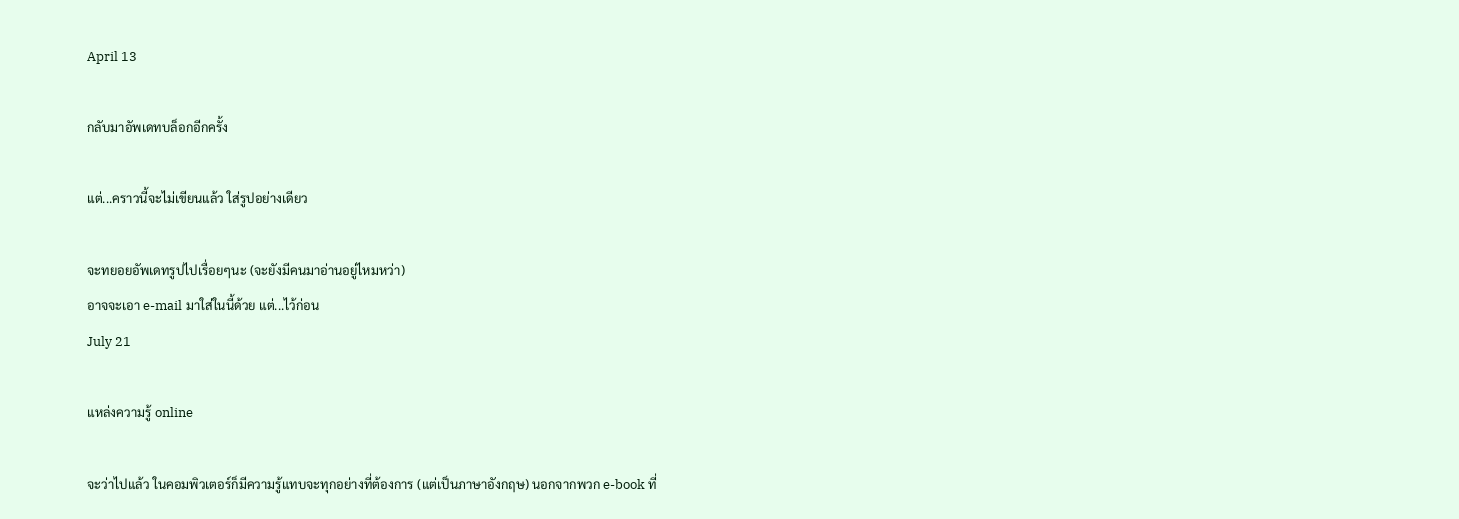April 13

กลับมาอัพเดทบล็อกอีกครั้ง

แต่...คราวนี้จะไม่เขียนแล้ว ใส่รูปอย่างเดียว

จะทยอยอัพเดทรูปไปเรื่อยๆนะ (จะยังมีคนมาอ่านอยู่ไหมหว่า)
อาจจะเอา e-mail มาใส่ในนี้ด้วย แต่...ไว้ก่อน
July 21

แหล่งความรู้ online

จะว่าไปแล้ว ในคอมพิวเตอร์ก็มีความรู้แทบจะทุกอย่างที่ต้องการ (แต่เป็นภาษาอังกฤษ) นอกจากพวก e-book ที่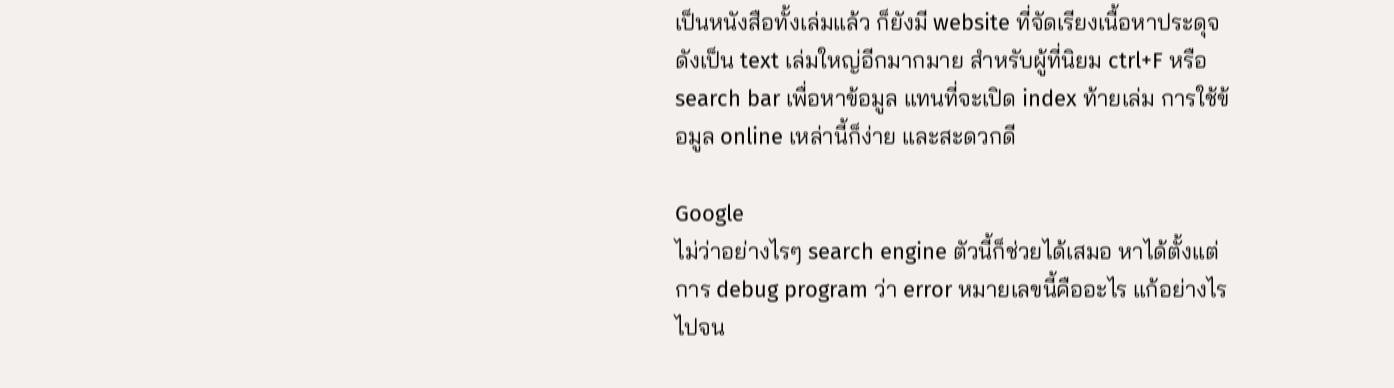เป็นหนังสือทั้งเล่มแล้ว ก็ยังมี website ที่จัดเรียงเนื้อหาประดุจดังเป็น text เล่มใหญ่อีกมากมาย สำหรับผู้ที่นิยม ctrl+F หรือ search bar เพื่อหาข้อมูล แทนที่จะเปิด index ท้ายเล่ม การใช้ข้อมูล online เหล่านี้ก็ง่าย และสะดวกดี

Google
ไม่ว่าอย่างไรๆ search engine ตัวนี้ก็ช่วยได้เสมอ หาได้ตั้งแต่การ debug program ว่า error หมายเลขนี้คืออะไร แก้อย่างไร ไปจน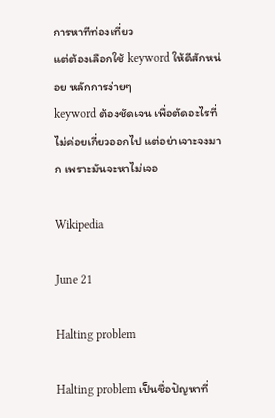การหาทีท่องเที่ยว
แต่ต้องเลือกใช้ keyword ให้ดีสักหน่อย หลักการง่ายๆ
keyword ต้องชัดเจน เพื่อตัดอะไรที่ไม่ค่อยเกี่ยวออกไป แต่อย่าเจาะจงมาก เพราะมันจะหาไม่เจอ

Wikipedia

June 21

Halting problem

Halting problem เป็นชื่อปัญหาที่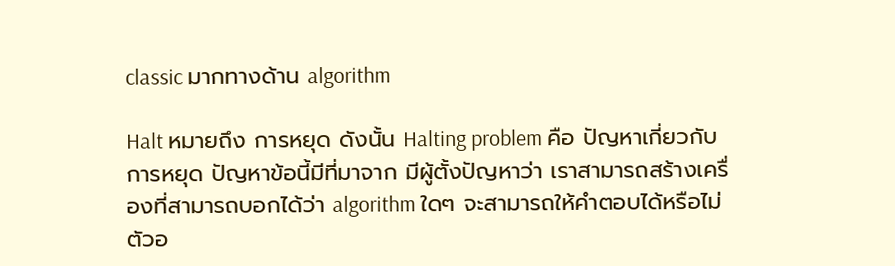classic มากทางด้าน algorithm

Halt หมายถึง การหยุด ดังนั้น Halting problem คือ ปัญหาเกี่ยวกับการหยุด ปัญหาข้อนี้มีที่มาจาก มีผู้ตั้งปัญหาว่า เราสามารถสร้างเครื่องที่สามารถบอกได้ว่า algorithm ใดๆ จะสามารถให้คำตอบได้หรือไม่ ตัวอ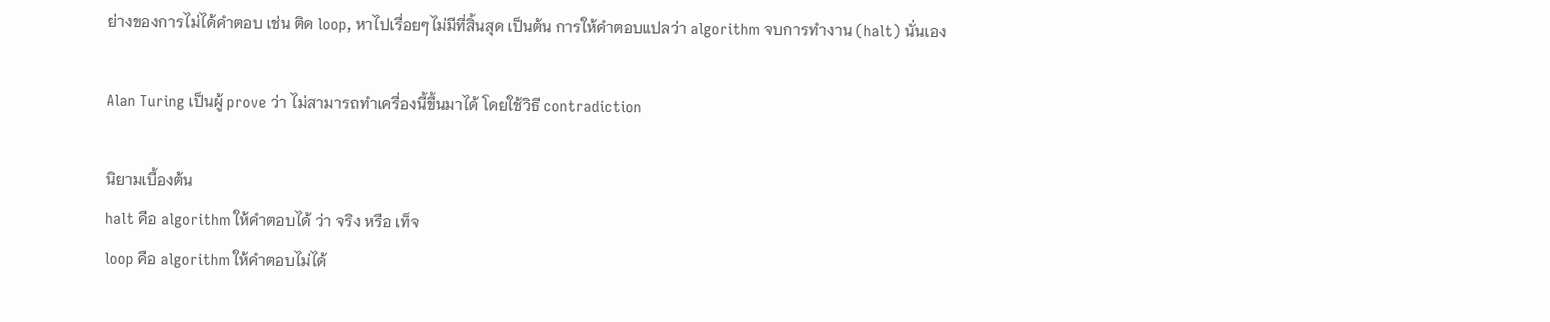ย่างของการไม่ได้คำตอบ เช่น ติด loop, หาไปเรื่อยๆไม่มีที่สิ้นสุด เป็นต้น การให้คำตอบแปลว่า algorithm จบการทำงาน (halt) นั่นเอง

Alan Turing เป็นผู้ prove ว่า ไม่สามารถทำเครื่องนี้ขึ้นมาได้ โดยใช้วิธี contradiction

นิยามเบื้องต้น
halt คือ algorithm ให้คำตอบได้ ว่า จริง หรือ เท็จ
loop คือ algorithm ให้คำตอบไม่ได้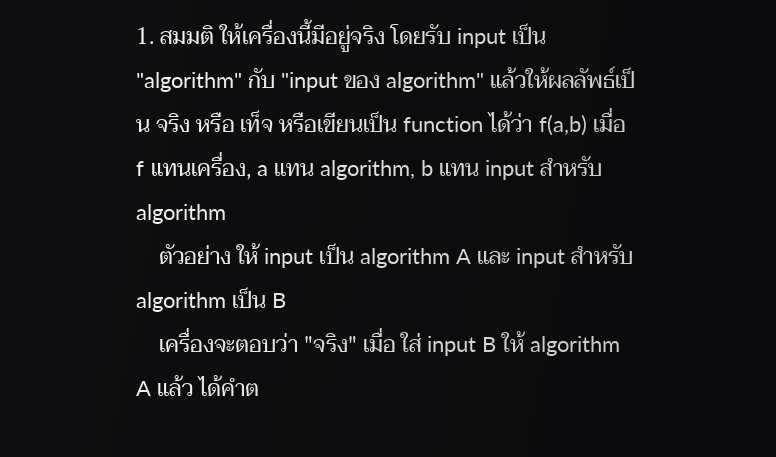1. สมมติ ให้เครื่องนี้มีอยู่จริง โดยรับ input เป็น "algorithm" กับ "input ของ algorithm" แล้วให้ผลลัพธ์เป็น จริง หรือ เท็จ หรือเขียนเป็น function ได้ว่า f(a,b) เมื่อ f แทนเครื่อง, a แทน algorithm, b แทน input สำหรับ algorithm
    ตัวอย่าง ให้ input เป็น algorithm A และ input สำหรับ algorithm เป็น B
    เครื่องจะตอบว่า "จริง" เมื่อ ใส่ input B ให้ algorithm A แล้ว ได้คำต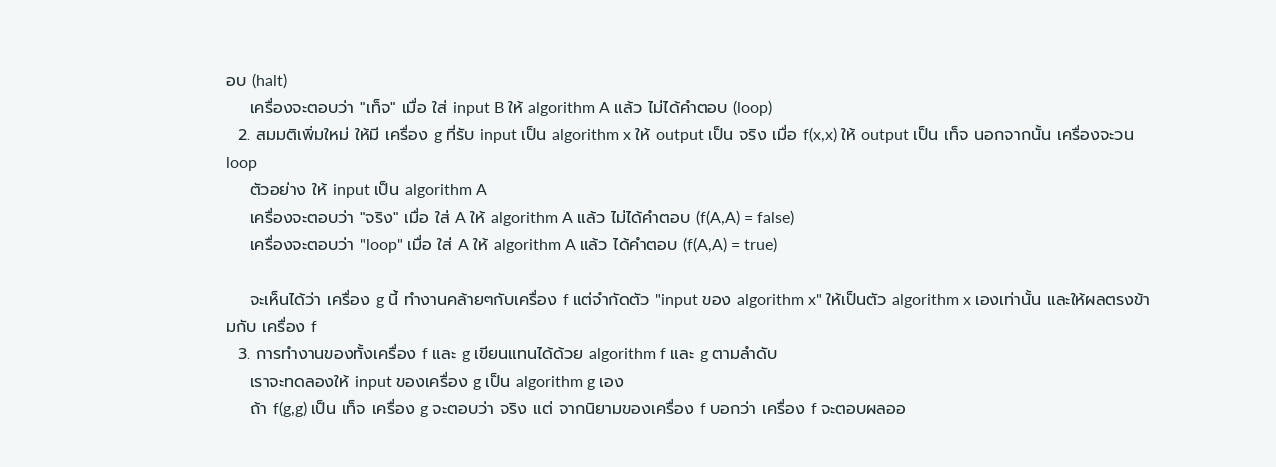อบ (halt)
    เครื่องจะตอบว่า "เท็จ" เมื่อ ใส่ input B ให้ algorithm A แล้ว ไม่ได้คำตอบ (loop)
  2. สมมติเพิ่มใหม่ ให้มี เครื่อง g ที่รับ input เป็น algorithm x ให้ output เป็น จริง เมื่อ f(x,x) ให้ output เป็น เท็จ นอกจากนั้น เครื่องจะวน loop
    ตัวอย่าง ให้ input เป็น algorithm A
    เครื่องจะตอบว่า "จริง" เมื่อ ใส่ A ให้ algorithm A แล้ว ไม่ได้คำตอบ (f(A,A) = false)
    เครื่องจะตอบว่า "loop" เมื่อ ใส่ A ให้ algorithm A แล้ว ได้คำตอบ (f(A,A) = true)

    จะเห็นได้ว่า เครื่อง g นี้ ทำงานคล้ายๆกับเครื่อง f แต่จำกัดตัว "input ของ algorithm x" ให้เป็นตัว algorithm x เองเท่านั้น และให้ผลตรงข้ามกับ เครื่อง f
  3. การทำงานของทั้งเครื่อง f และ g เขียนแทนได้ด้วย algorithm f และ g ตามลำดับ
    เราจะทดลองให้ input ของเครื่อง g เป็น algorithm g เอง
    ถ้า f(g,g) เป็น เท็จ เครื่อง g จะตอบว่า จริง แต่ จากนิยามของเครื่อง f บอกว่า เครื่อง f จะตอบผลออ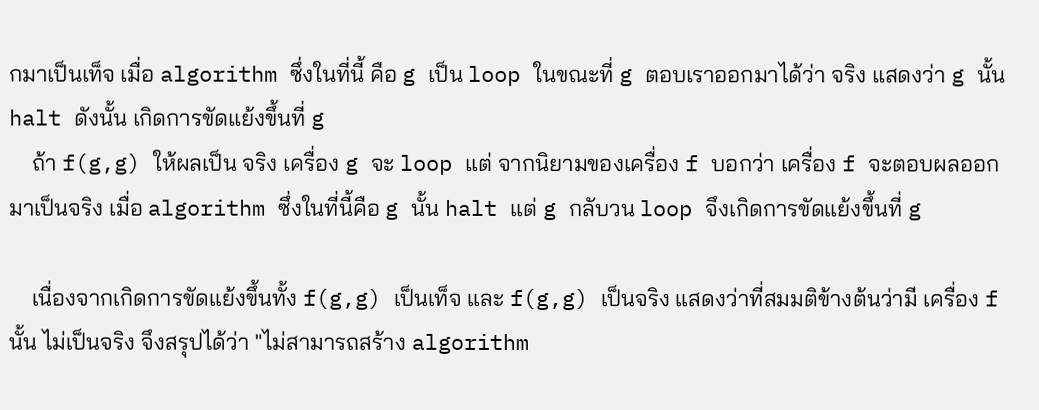กมาเป็นเท็จ เมื่อ algorithm ซึ่งในที่นี้ คือ g เป็น loop ในขณะที่ g ตอบเราออกมาได้ว่า จริง แสดงว่า g นั้น halt ดังนั้น เกิดการขัดแย้งขึ้นที่ g
    ถ้า f(g,g) ให้ผลเป็น จริง เครื่อง g จะ loop แต่ จากนิยามของเครื่อง f บอกว่า เครื่อง f จะตอบผลออกมาเป็นจริง เมื่อ algorithm ซึ่งในที่นี้คือ g นั้น halt แต่ g กลับวน loop จึงเกิดการขัดแย้งขึ้นที่ g

    เนื่องจากเกิดการขัดแย้งขึ้นทั้ง f(g,g) เป็นเท็จ และ f(g,g) เป็นจริง แสดงว่าที่สมมติข้างต้นว่ามี เครื่อง f นั้น ไม่เป็นจริง จึงสรุปได้ว่า "ไม่สามารถสร้าง algorithm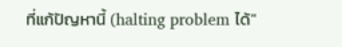ที่แก้ปัญหานี้ (halting problem ได้"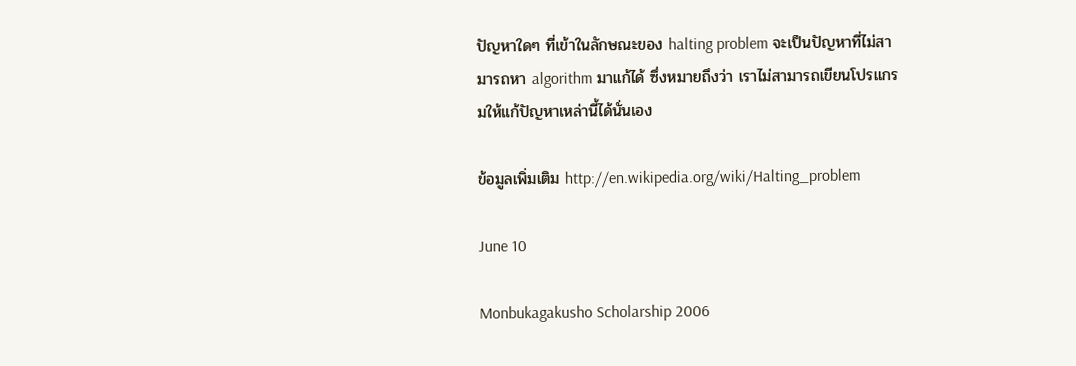ปัญหาใดๆ ที่เข้าในลักษณะของ halting problem จะเป็นปัญหาที่ไม่สามารถหา algorithm มาแก้ได้ ซึ่งหมายถึงว่า เราไม่สามารถเขียนโปรแกรมให้แก้ปัญหาเหล่านี้ได้นั่นเอง

ข้อมูลเพิ่มเติม http://en.wikipedia.org/wiki/Halting_problem

June 10

Monbukagakusho Scholarship 2006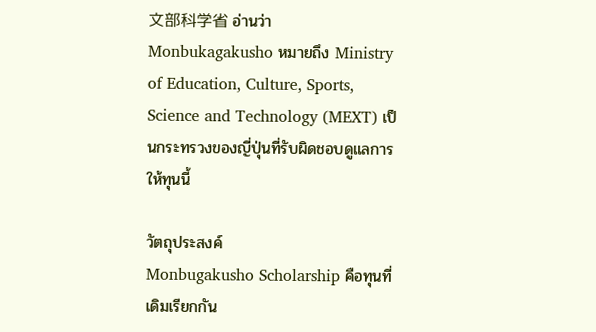文部科学省 อ่านว่า Monbukagakusho หมายถึง Ministry of Education, Culture, Sports, Science and Technology (MEXT) เป็นกระทรวงของญี่ปุ่นที่รับผิดชอบดูแลการให้ทุนนี้

วัตถุประสงค์
Monbugakusho Scholarship คือทุนที่เดิมเรียกกัน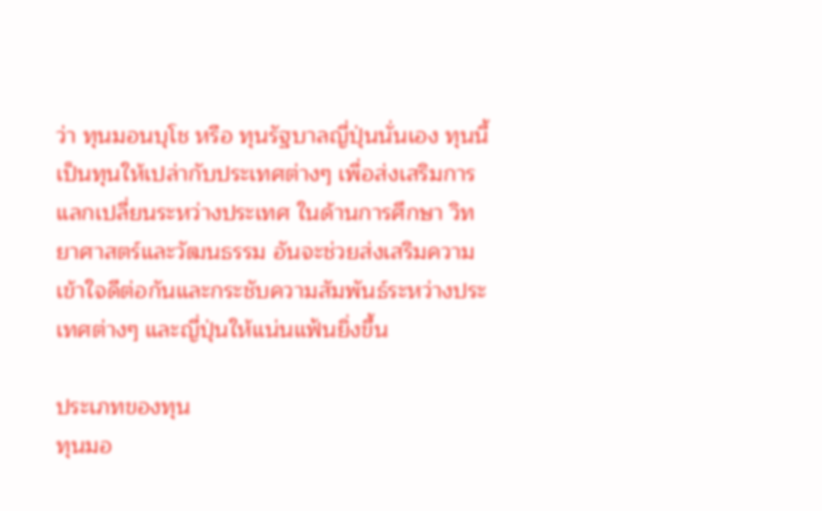ว่า ทุนมอนบุโช หรือ ทุนรัฐบาลญี่ปุ่นนั่นเอง ทุนนี้เป็นทุนให้เปล่ากับประเทศต่างๆ เพื่อส่งเสริมการแลกเปลี่ยนระหว่างประเทศ ในด้านการศึกษา วิทยาศาสตร์และวัฒนธรรม อันจะช่วยส่งเสริมความเข้าใจดีต่อกันและกระชับความสัมพันธ์ระหว่างประเทศต่างๆ และญี่ปุ่นให้แน่นแฟ้นยิ่งขึ้น

ประเภทของทุน
ทุนมอ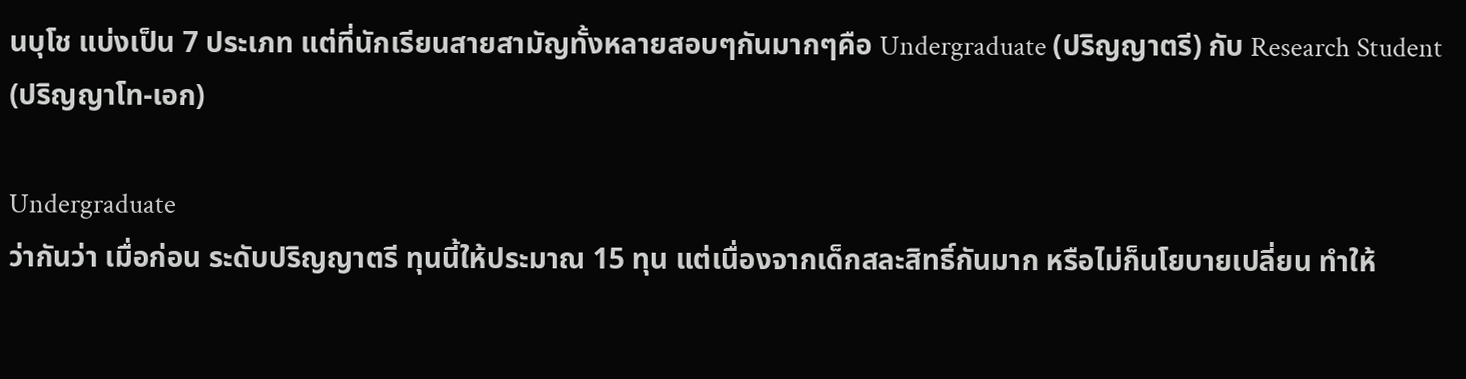นบุโช แบ่งเป็น 7 ประเภท แต่ที่นักเรียนสายสามัญทั้งหลายสอบๆกันมากๆคือ Undergraduate (ปริญญาตรี) กับ Research Student (ปริญญาโท-เอก)

Undergraduate
ว่ากันว่า เมื่อก่อน ระดับปริญญาตรี ทุนนี้ให้ประมาณ 15 ทุน แต่เนื่องจากเด็กสละสิทธิ์กันมาก หรือไม่ก็นโยบายเปลี่ยน ทำให้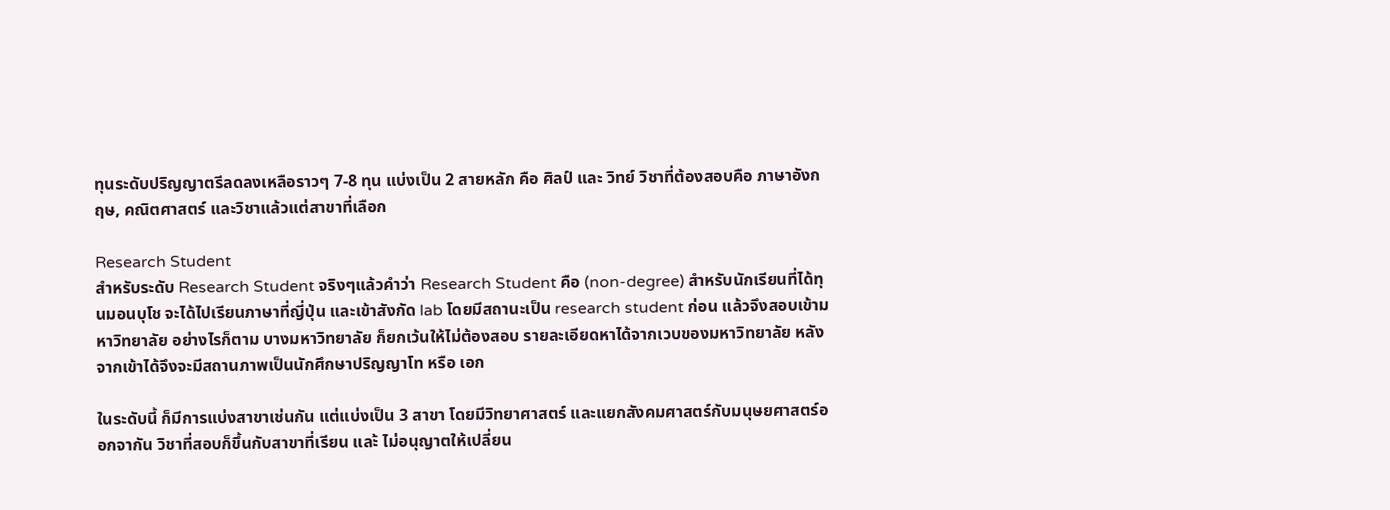ทุนระดับปริญญาตรีลดลงเหลือราวๆ 7-8 ทุน แบ่งเป็น 2 สายหลัก คือ ศิลป์ และ วิทย์ วิชาที่ต้องสอบคือ ภาษาอังกฤษ, คณิตศาสตร์ และวิชาแล้วแต่สาขาที่เลือก

Research Student
สำหรับระดับ Research Student จริงๆแล้วคำว่า Research Student คือ (non-degree) สำหรับนักเรียนที่ได้ทุนมอนบุโช จะได้ไปเรียนภาษาที่ญี่ปุ่น และเข้าสังกัด lab โดยมีสถานะเป็น research student ก่อน แล้วจึงสอบเข้ามหาวิทยาลัย อย่างไรก็ตาม บางมหาวิทยาลัย ก็ยกเว้นให้ไม่ต้องสอบ รายละเอียดหาได้จากเวบของมหาวิทยาลัย หลังจากเข้าได้จึงจะมีสถานภาพเป็นนักศึกษาปริญญาโท หรือ เอก

ในระดับนี้ ก็มีการแบ่งสาขาเช่นกัน แต่แบ่งเป็น 3 สาขา โดยมีวิทยาศาสตร์ และแยกสังคมศาสตร์กับมนุษยศาสตร์ออกจากัน วิชาที่สอบก็ขึ้นกับสาขาที่เรียน และ้ ไม่อนุญาตให้เปลี่ยน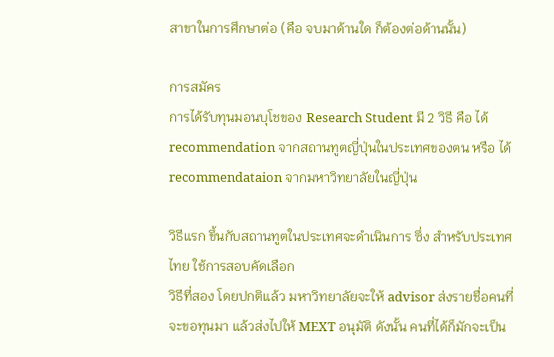สาขาในการศึกษาต่อ (คือ จบมาด้านใด ก็ต้องต่อด้านนั้น)

การสมัคร
การได้รับทุนมอนบุโชของ Research Student มี 2 วิธี คือ ได้ recommendation จากสถานทูตญี่ปุ่นในประเทศของตน หรือ ได้ recommendataion จากมหาวิทยาลัยในญี่ปุ่น

วิธีแรก ขึ้นกับสถานทูตในประเทศจะดำเนินการ ซึ่ง สำหรับประเทศไทย ใช้การสอบคัดเลือก
วิธีที่สอง โดยปกติแล้ว มหาวิทยาลัยจะให้ advisor ส่งรายชื่อคนที่จะขอทุนมา แล้วส่งไปให้ MEXT อนุมัติ ดังนั้น คนที่ได้ก็มักจะเป็น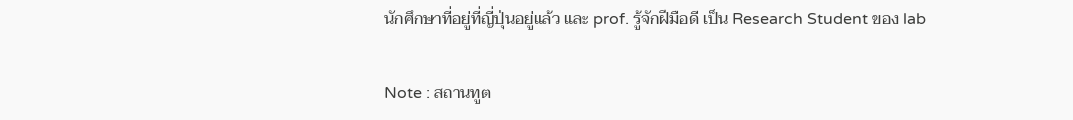นักศึกษาที่อยู่ที่ญี่ปุ่นอยู่แล้ว และ prof. รู้จักฝีมือดี เป็น Research Student ของ lab

Note : สถานทูต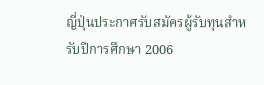ญี่ปุ่นประกาศรับสมัครผู้รับทุนสำหรับปีการศึกษา 2006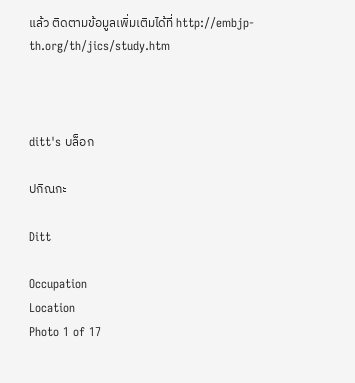แล้ว ติดตามข้อมูลเพิ่มเติมได้ที่ http://embjp-th.org/th/jics/study.htm



ditt's บล็อก

ปกิณกะ

Ditt

Occupation
Location
Photo 1 of 17